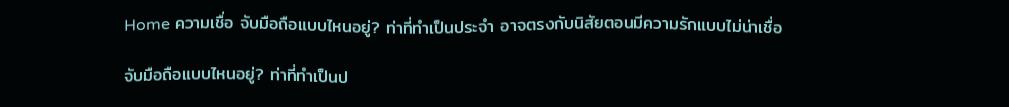Home ความเชื่อ จับมือถือแบบไหนอยู่? ท่าที่ทำเป็นประจำ อาจตรงกับนิสัยตอนมีความรักแบบไม่น่าเชื่อ

จับมือถือแบบไหนอยู่? ท่าที่ทำเป็นป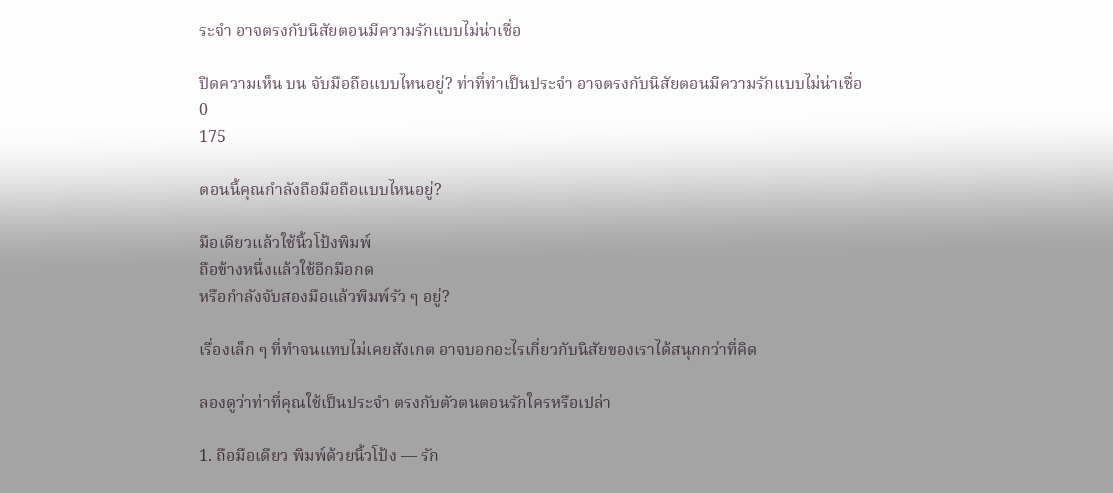ระจำ อาจตรงกับนิสัยตอนมีความรักแบบไม่น่าเชื่อ

ปิดความเห็น บน จับมือถือแบบไหนอยู่? ท่าที่ทำเป็นประจำ อาจตรงกับนิสัยตอนมีความรักแบบไม่น่าเชื่อ
0
175

ตอนนี้คุณกำลังถือมือถือแบบไหนอยู่?

มือเดียวแล้วใช้นิ้วโป้งพิมพ์
ถือข้างหนึ่งแล้วใช้อีกมือกด
หรือกำลังจับสองมือแล้วพิมพ์รัว ๆ อยู่?

เรื่องเล็ก ๆ ที่ทำจนแทบไม่เคยสังเกต อาจบอกอะไรเกี่ยวกับนิสัยของเราได้สนุกกว่าที่คิด

ลองดูว่าท่าที่คุณใช้เป็นประจำ ตรงกับตัวตนตอนรักใครหรือเปล่า

1. ถือมือเดียว พิมพ์ด้วยนิ้วโป้ง — รัก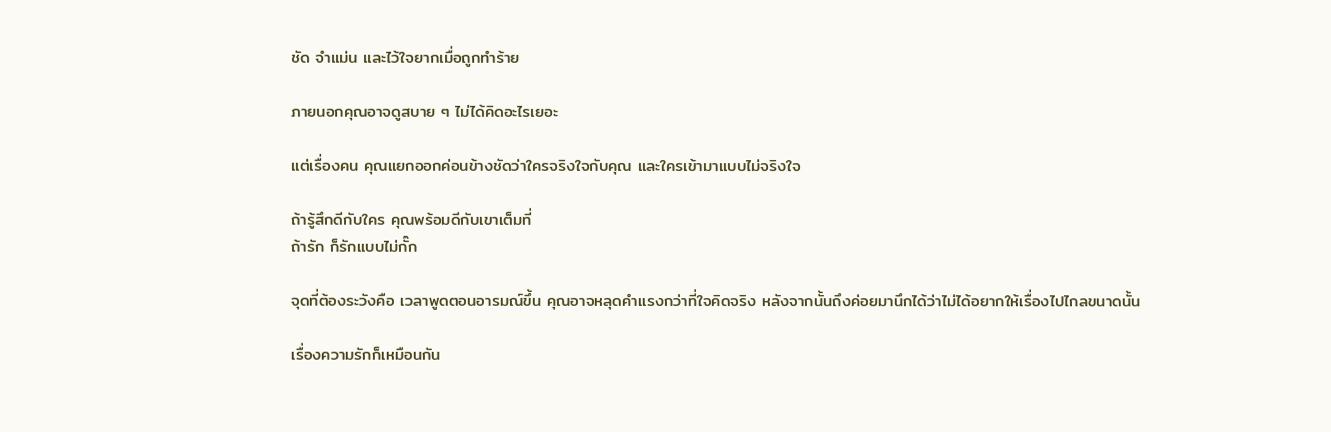ชัด จำแม่น และไว้ใจยากเมื่อถูกทำร้าย

ภายนอกคุณอาจดูสบาย ๆ ไม่ได้คิดอะไรเยอะ

แต่เรื่องคน คุณแยกออกค่อนข้างชัดว่าใครจริงใจกับคุณ และใครเข้ามาแบบไม่จริงใจ

ถ้ารู้สึกดีกับใคร คุณพร้อมดีกับเขาเต็มที่
ถ้ารัก ก็รักแบบไม่กั๊ก

จุดที่ต้องระวังคือ เวลาพูดตอนอารมณ์ขึ้น คุณอาจหลุดคำแรงกว่าที่ใจคิดจริง หลังจากนั้นถึงค่อยมานึกได้ว่าไม่ได้อยากให้เรื่องไปไกลขนาดนั้น

เรื่องความรักก็เหมือนกัน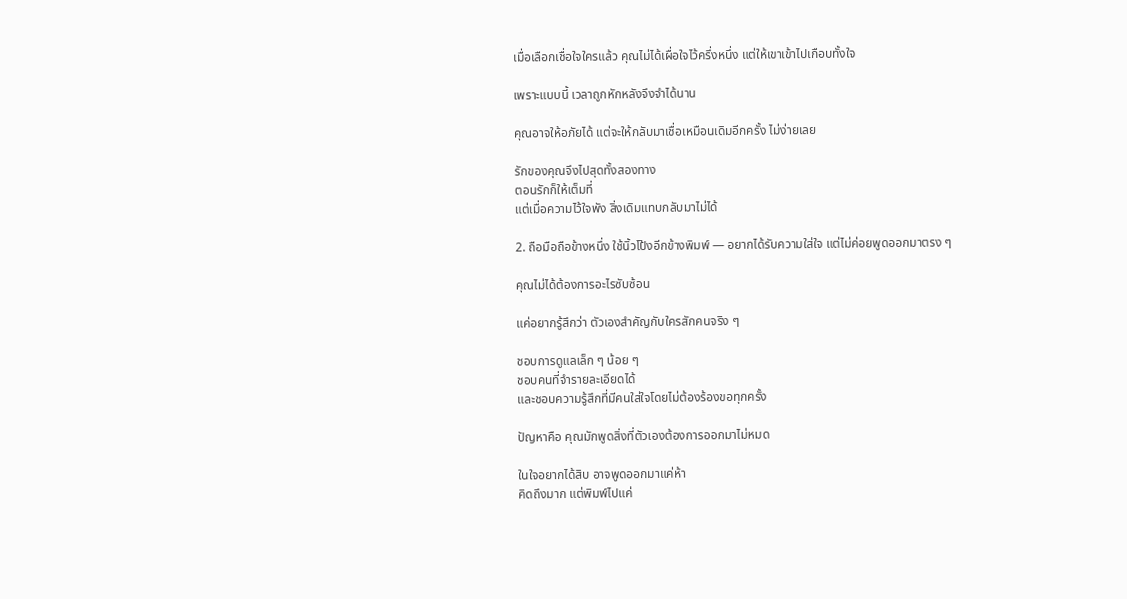เมื่อเลือกเชื่อใจใครแล้ว คุณไม่ได้เผื่อใจไว้ครึ่งหนึ่ง แต่ให้เขาเข้าไปเกือบทั้งใจ

เพราะแบบนี้ เวลาถูกหักหลังจึงจำได้นาน

คุณอาจให้อภัยได้ แต่จะให้กลับมาเชื่อเหมือนเดิมอีกครั้ง ไม่ง่ายเลย

รักของคุณจึงไปสุดทั้งสองทาง
ตอนรักก็ให้เต็มที่
แต่เมื่อความไว้ใจพัง สิ่งเดิมแทบกลับมาไม่ได้

2. ถือมือถือข้างหนึ่ง ใช้นิ้วโป้งอีกข้างพิมพ์ — อยากได้รับความใส่ใจ แต่ไม่ค่อยพูดออกมาตรง ๆ

คุณไม่ได้ต้องการอะไรซับซ้อน

แค่อยากรู้สึกว่า ตัวเองสำคัญกับใครสักคนจริง ๆ

ชอบการดูแลเล็ก ๆ น้อย ๆ
ชอบคนที่จำรายละเอียดได้
และชอบความรู้สึกที่มีคนใส่ใจโดยไม่ต้องร้องขอทุกครั้ง

ปัญหาคือ คุณมักพูดสิ่งที่ตัวเองต้องการออกมาไม่หมด

ในใจอยากได้สิบ อาจพูดออกมาแค่ห้า
คิดถึงมาก แต่พิมพ์ไปแค่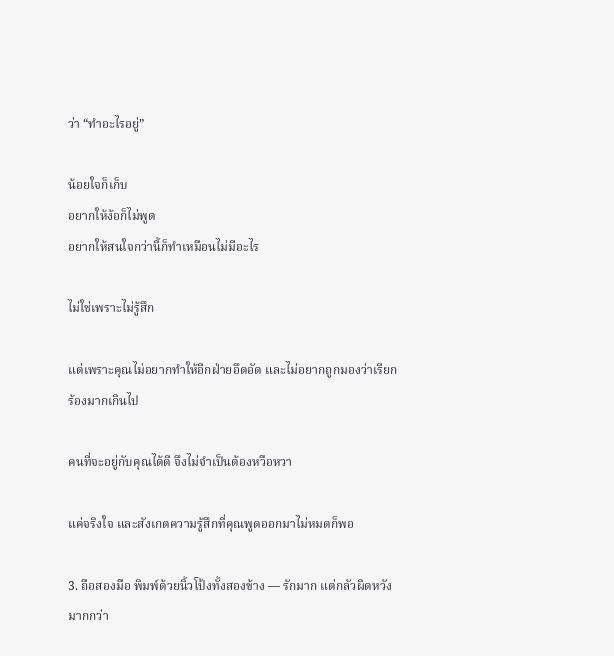ว่า “ทำอะไรอยู่”

น้อยใจก็เก็บ
อยากให้ง้อก็ไม่พูด
อยากให้สนใจกว่านี้ก็ทำเหมือนไม่มีอะไร

ไม่ใช่เพราะไม่รู้สึก

แต่เพราะคุณไม่อยากทำให้อีกฝ่ายอึดอัด และไม่อยากถูกมองว่าเรียกร้องมากเกินไป

คนที่จะอยู่กับคุณได้ดี จึงไม่จำเป็นต้องหวือหวา

แค่จริงใจ และสังเกตความรู้สึกที่คุณพูดออกมาไม่หมดก็พอ

3. ถือสองมือ พิมพ์ด้วยนิ้วโป้งทั้งสองข้าง — รักมาก แต่กลัวผิดหวังมากกว่า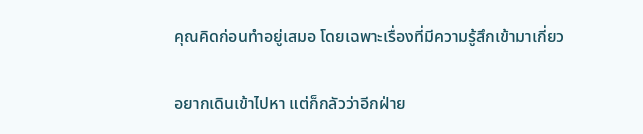คุณคิดก่อนทำอยู่เสมอ โดยเฉพาะเรื่องที่มีความรู้สึกเข้ามาเกี่ยว

อยากเดินเข้าไปหา แต่ก็กลัวว่าอีกฝ่าย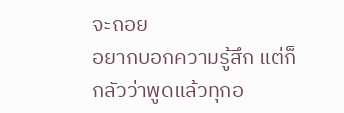จะถอย
อยากบอกความรู้สึก แต่ก็กลัวว่าพูดแล้วทุกอ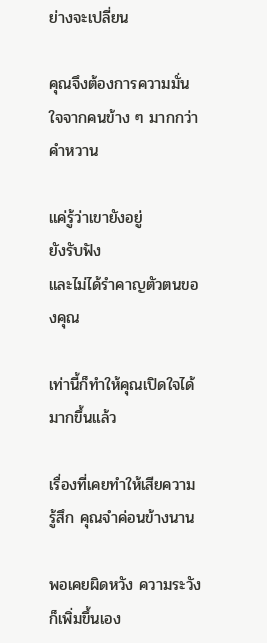ย่างจะเปลี่ยน

คุณจึงต้องการความมั่นใจจากคนข้าง ๆ มากกว่าคำหวาน

แค่รู้ว่าเขายังอยู่
ยังรับฟัง
และไม่ได้รำคาญตัวตนของคุณ

เท่านี้ก็ทำให้คุณเปิดใจได้มากขึ้นแล้ว

เรื่องที่เคยทำให้เสียความรู้สึก คุณจำค่อนข้างนาน

พอเคยผิดหวัง ความระวังก็เพิ่มขึ้นเอง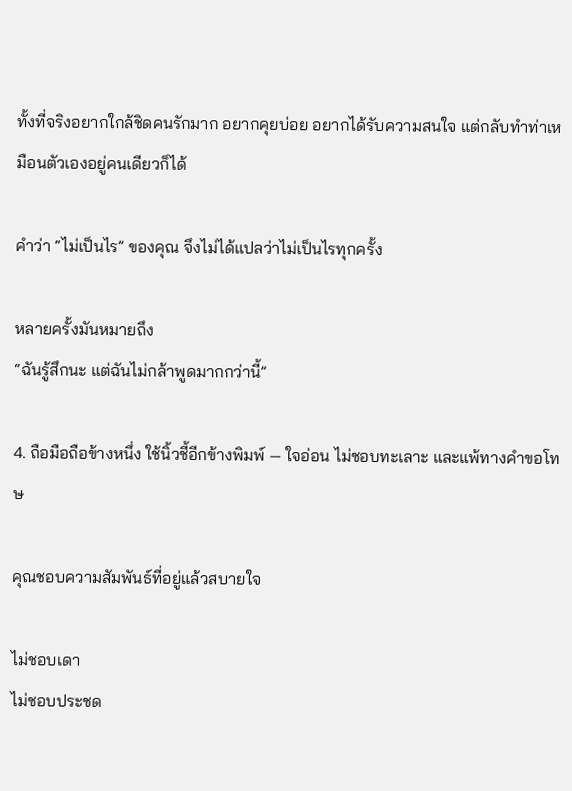ทั้งที่จริงอยากใกล้ชิดคนรักมาก อยากคุยบ่อย อยากได้รับความสนใจ แต่กลับทำท่าเหมือนตัวเองอยู่คนเดียวก็ได้

คำว่า “ไม่เป็นไร” ของคุณ จึงไม่ได้แปลว่าไม่เป็นไรทุกครั้ง

หลายครั้งมันหมายถึง
“ฉันรู้สึกนะ แต่ฉันไม่กล้าพูดมากกว่านี้”

4. ถือมือถือข้างหนึ่ง ใช้นิ้วชี้อีกข้างพิมพ์ — ใจอ่อน ไม่ชอบทะเลาะ และแพ้ทางคำขอโทษ

คุณชอบความสัมพันธ์ที่อยู่แล้วสบายใจ

ไม่ชอบเดา
ไม่ชอบประชด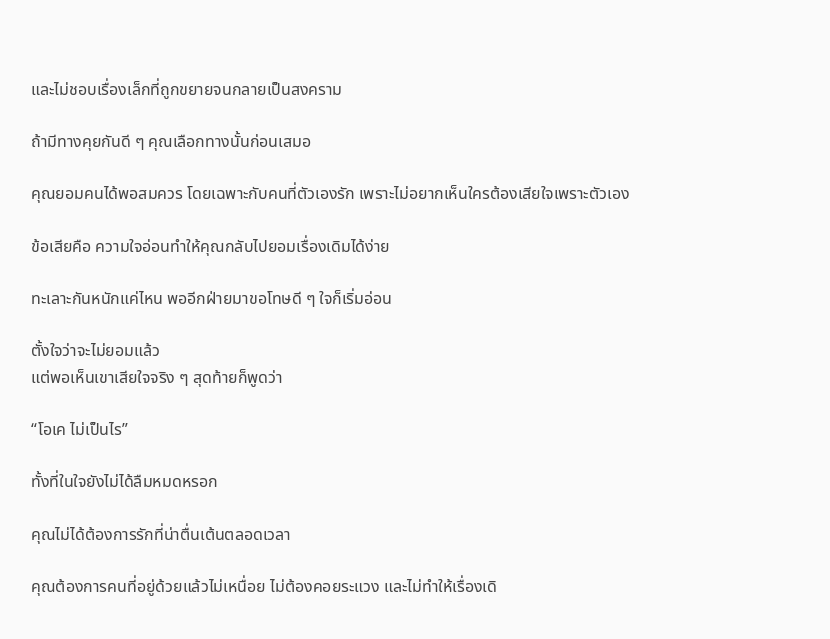และไม่ชอบเรื่องเล็กที่ถูกขยายจนกลายเป็นสงคราม

ถ้ามีทางคุยกันดี ๆ คุณเลือกทางนั้นก่อนเสมอ

คุณยอมคนได้พอสมควร โดยเฉพาะกับคนที่ตัวเองรัก เพราะไม่อยากเห็นใครต้องเสียใจเพราะตัวเอง

ข้อเสียคือ ความใจอ่อนทำให้คุณกลับไปยอมเรื่องเดิมได้ง่าย

ทะเลาะกันหนักแค่ไหน พออีกฝ่ายมาขอโทษดี ๆ ใจก็เริ่มอ่อน

ตั้งใจว่าจะไม่ยอมแล้ว
แต่พอเห็นเขาเสียใจจริง ๆ สุดท้ายก็พูดว่า

“โอเค ไม่เป็นไร”

ทั้งที่ในใจยังไม่ได้ลืมหมดหรอก

คุณไม่ได้ต้องการรักที่น่าตื่นเต้นตลอดเวลา

คุณต้องการคนที่อยู่ด้วยแล้วไม่เหนื่อย ไม่ต้องคอยระแวง และไม่ทำให้เรื่องเดิ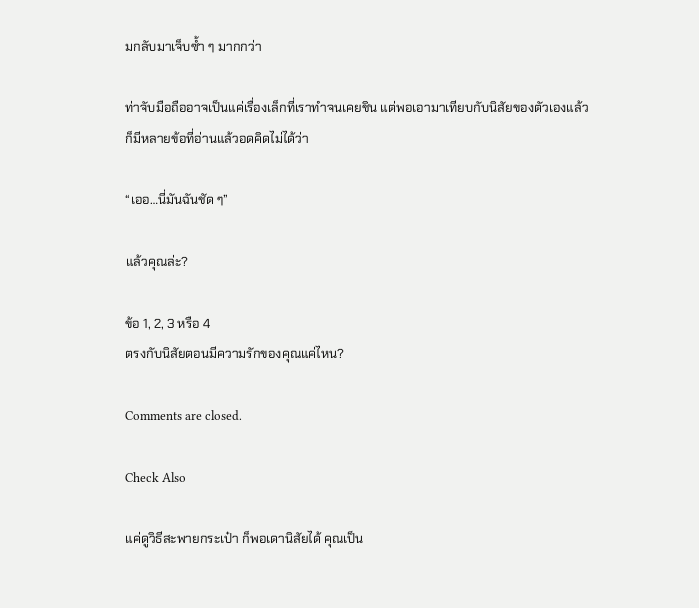มกลับมาเจ็บซ้ำ ๆ มากกว่า

ท่าจับมือถืออาจเป็นแค่เรื่องเล็กที่เราทำจนเคยชิน แต่พอเอามาเทียบกับนิสัยของตัวเองแล้ว ก็มีหลายข้อที่อ่านแล้วอดคิดไม่ได้ว่า

“เออ…นี่มันฉันชัด ๆ”

แล้วคุณล่ะ?

ข้อ 1, 2, 3 หรือ 4
ตรงกับนิสัยตอนมีความรักของคุณแค่ไหน?

Comments are closed.

Check Also

แค่ดูวิธีสะพายกระเป๋า ก็พอเดานิสัยได้ คุณเป็น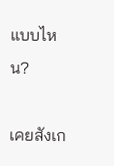แบบไหน?

เคยสังเก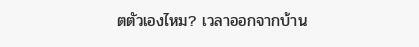ตตัวเองไหม? เวลาออกจากบ้าน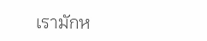เรามักห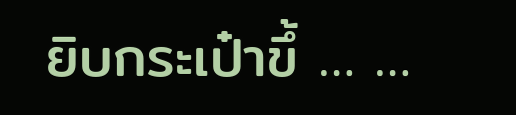ยิบกระเป๋าขึ้ … …